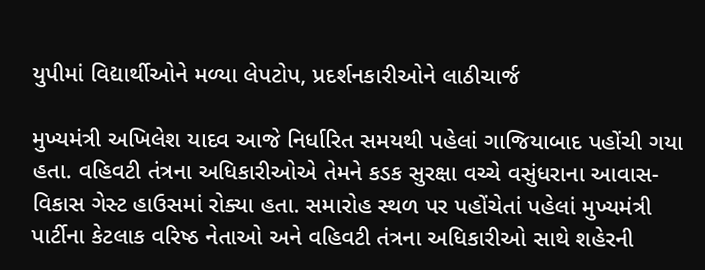યુપીમાં વિદ્યાર્થીઓને મળ્યા લેપટોપ, પ્રદર્શનકારીઓને લાઠીચાર્જ

મુખ્યમંત્રી અખિલેશ યાદવ આજે નિર્ધારિત સમયથી પહેલાં ગાજિયાબાદ પહોંચી ગયા હતા. વહિવટી તંત્રના અધિકારીઓએ તેમને કડક સુરક્ષા વચ્ચે વસુંધરાના આવાસ-વિકાસ ગેસ્ટ હાઉસમાં રોક્યા હતા. સમારોહ સ્થળ પર પહોંચેતાં પહેલાં મુખ્યમંત્રી પાર્ટીના કેટલાક વરિષ્ઠ નેતાઓ અને વહિવટી તંત્રના અધિકારીઓ સાથે શહેરની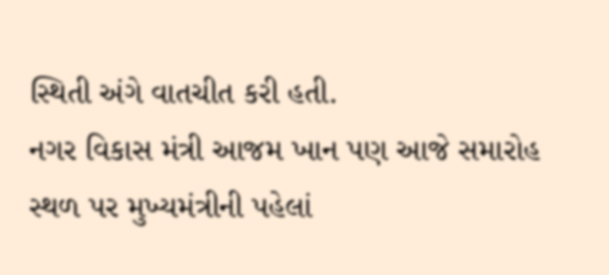સ્થિતી અંગે વાતચીત કરી હતી.
નગર વિકાસ મંત્રી આજમ ખાન પણ આજે સમારોહ સ્થળ પર મુખ્યમંત્રીની પહેલાં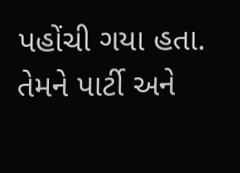પહોંચી ગયા હતા. તેમને પાર્ટી અને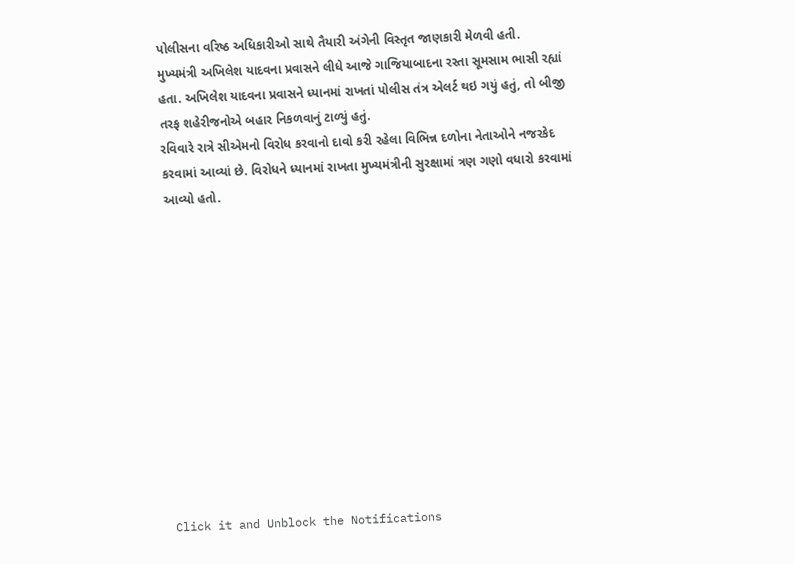પોલીસના વરિષ્ઠ અધિકારીઓ સાથે તૈયારી અંગેની વિસ્તૃત જાણકારી મેળવી હતી.
મુખ્યમંત્રી અખિલેશ યાદવના પ્રવાસને લીધે આજે ગાજિયાબાદના રસ્તા સૂમસામ ભાસી રહ્યાં હતા. અખિલેશ યાદવના પ્રવાસને ધ્યાનમાં રાખતાં પોલીસ તંત્ર એલર્ટ થઇ ગયું હતું, તો બીજી તરફ શહેરીજનોએ બહાર નિકળવાનું ટાળ્યું હતું.
રવિવારે રાત્રે સીએમનો વિરોધ કરવાનો દાવો કરી રહેલા વિભિન્ન દળોના નેતાઓને નજરકેદ કરવામાં આવ્યાં છે. વિરોધને ધ્યાનમાં રાખતા મુખ્યમંત્રીની સુરક્ષામાં ત્રણ ગણો વધારો કરવામાં આવ્યો હતો.












Click it and Unblock the Notifications